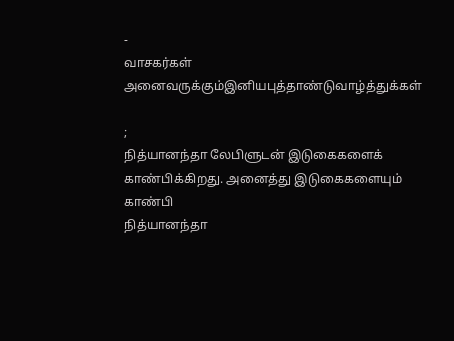-
வாசகர்கள் அனைவருக்கும்இனியபுத்தாண்டுவாழ்த்துக்கள்

;
நித்யானந்தா லேபிளுடன் இடுகைகளைக் காண்பிக்கிறது. அனைத்து இடுகைகளையும் காண்பி
நித்யானந்தா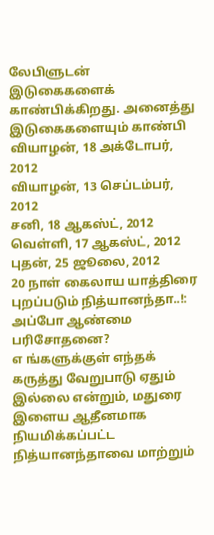லேபிளுடன் இடுகைகளைக் காண்பிக்கிறது. அனைத்து இடுகைகளையும் காண்பி
வியாழன், 18 அக்டோபர், 2012
வியாழன், 13 செப்டம்பர், 2012
சனி, 18 ஆகஸ்ட், 2012
வெள்ளி, 17 ஆகஸ்ட், 2012
புதன், 25 ஜூலை, 2012
20 நாள் கைலாய யாத்திரை புறப்படும் நித்யானந்தா..!: அப்போ ஆண்மை பரிசோதனை?
எ ங்களுக்குள் எந்தக் கருத்து வேறுபாடு ஏதும் இல்லை என்றும், மதுரை இளைய ஆதீனமாக நியமிக்கப்பட்ட நித்யானந்தாவை மாற்றும்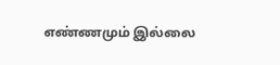எண்ணமும் இல்லை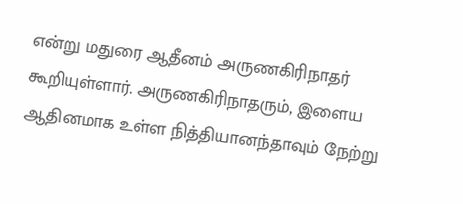என்று மதுரை ஆதீனம் அருணகிரிநாதர் கூறியுள்ளார். அருணகிரிநாதரும், இளைய ஆதினமாக உள்ள நித்தியானந்தாவும் நேற்று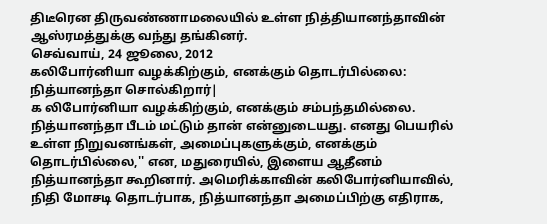திடீரென திருவண்ணாமலையில் உள்ள நித்தியானந்தாவின் ஆஸ்ரமத்துக்கு வந்து தங்கினர்.
செவ்வாய், 24 ஜூலை, 2012
கலிபோர்னியா வழக்கிற்கும், எனக்கும் தொடர்பில்லை: நித்யானந்தா சொல்கிறார்|
க லிபோர்னியா வழக்கிற்கும், எனக்கும் சம்பந்தமில்லை. நித்யானந்தா பீடம் மட்டும் தான் என்னுடையது. எனது பெயரில் உள்ள நிறுவனங்கள், அமைப்புகளுக்கும், எனக்கும் தொடர்பில்லை,'' என, மதுரையில், இளைய ஆதீனம் நித்யானந்தா கூறினார். அமெரிக்காவின் கலிபோர்னியாவில், நிதி மோசடி தொடர்பாக, நித்யானந்தா அமைப்பிற்கு எதிராக,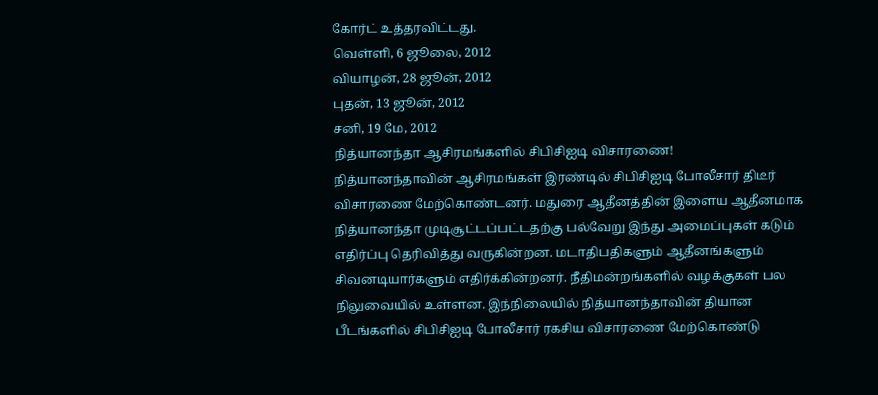கோர்ட் உத்தரவிட்டது.
வெள்ளி, 6 ஜூலை, 2012
வியாழன், 28 ஜூன், 2012
புதன், 13 ஜூன், 2012
சனி, 19 மே, 2012
நித்யானந்தா ஆசிரமங்களில் சிபிசிஐடி விசாரணை!
நித்யானந்தாவின் ஆசிரமங்கள் இரண்டில் சிபிசிஐடி போலீசார் திடீர் விசாரணை மேற்கொண்டனர். மதுரை ஆதீனத்தின் இளைய ஆதீனமாக நித்யானந்தா முடிசூட்டப்பட்டதற்கு பல்வேறு இந்து அமைப்புகள் கடும் எதிர்ப்பு தெரிவித்து வருகின்றன. மடாதிபதிகளும் ஆதீனங்களும் சிவனடியார்களும் எதிர்க்கின்றனர். நீதிமன்றங்களில் வழக்குகள் பல நிலுவையில் உள்ளன. இந்நிலையில் நித்யானந்தாவின் தியான பீடங்களில் சிபிசிஐடி போலீசார் ரகசிய விசாரணை மேற்கொண்டு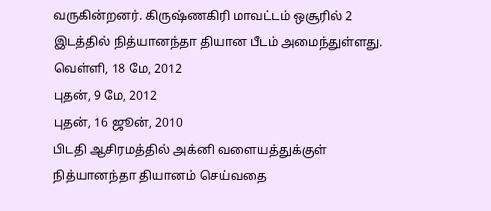வருகின்றனர். கிருஷ்ணகிரி மாவட்டம் ஒசூரில் 2 இடத்தில் நித்யானந்தா தியான பீடம் அமைந்துள்ளது.
வெள்ளி, 18 மே, 2012
புதன், 9 மே, 2012
புதன், 16 ஜூன், 2010
பிடதி ஆசிரமத்தில் அக்னி வளையத்துக்குள் நித்யானந்தா தியானம் செய்வதை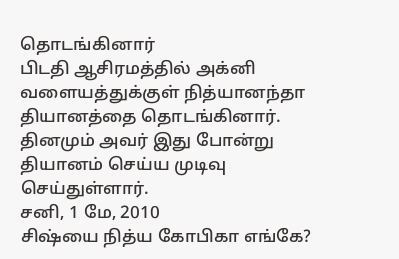தொடங்கினார்
பிடதி ஆசிரமத்தில் அக்னி வளையத்துக்குள் நித்யானந்தா தியானத்தை தொடங்கினார். தினமும் அவர் இது போன்று தியானம் செய்ய முடிவு செய்துள்ளார்.
சனி, 1 மே, 2010
சிஷ்யை நித்ய கோபிகா எங்கே?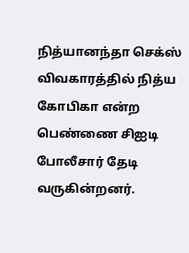நித்யானந்தா செக்ஸ் விவகாரத்தில் நித்ய கோபிகா என்ற பெண்ணை சிஐடி போலீசார் தேடி வருகின்றனர்.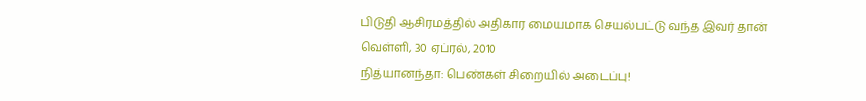பிடுதி ஆசிரமத்தில் அதிகார மையமாக செயல்பட்டு வந்த இவர் தான்
வெள்ளி, 30 ஏப்ரல், 2010
நித்யானந்தா: பெண்கள் சிறையில் அடைப்பு!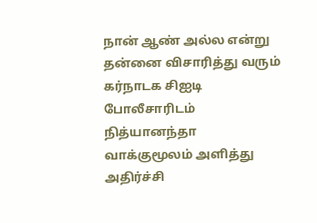நான் ஆண் அல்ல என்று தன்னை விசாரித்து வரும் கர்நாடக சிஐடி போலீசாரிடம் நித்யானந்தா வாக்குமூலம் அளித்து அதிர்ச்சி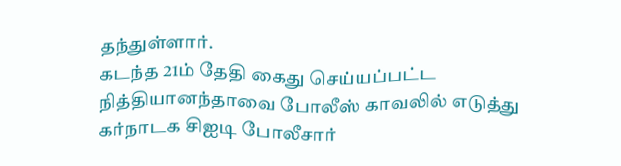தந்துள்ளார்.
கடந்த 21ம் தேதி கைது செய்யப்பட்ட நித்தியானந்தாவை போலீஸ் காவலில் எடுத்து கர்நாடக சிஐடி போலீசார்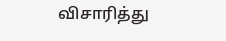விசாரித்து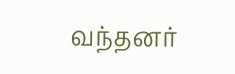வந்தனர்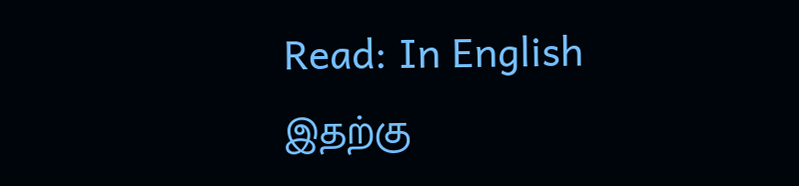Read: In English
இதற்கு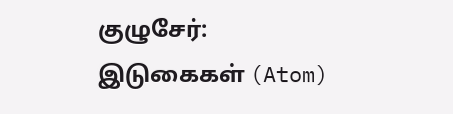குழுசேர்:
இடுகைகள் (Atom)